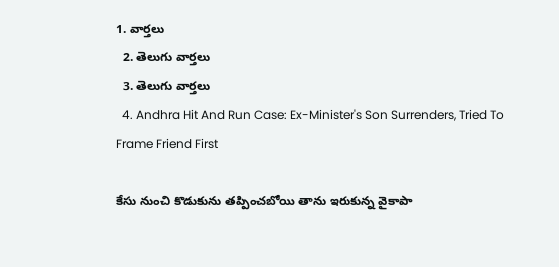1. వార్తలు
  2. తెలుగు వార్తలు
  3. తెలుగు వార్తలు
  4. Andhra Hit And Run Case: Ex-Minister's Son Surrenders, Tried To Frame Friend First

కేసు నుంచి కొడుకును తప్పించబోయి తాను ఇరుకున్న వైకాపా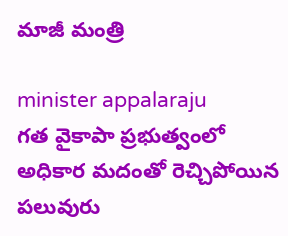మాజీ మంత్రి

minister appalaraju
గత వైకాపా ప్రభుత్వంలో అధికార మదంతో రెచ్చిపోయిన పలువురు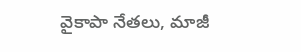వైకాపా నేతలు, మాజీ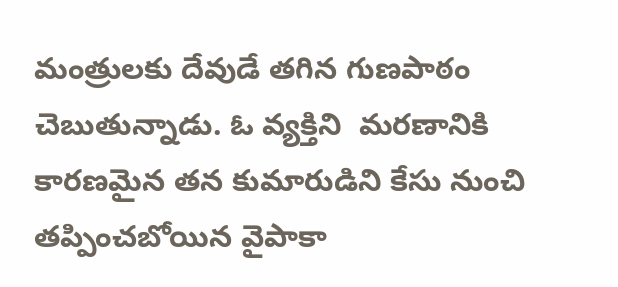మంత్రులకు దేవుడే తగిన గుణపాఠం చెబుతున్నాడు. ఓ వ్యక్తిని  మరణానికి కారణమైన తన కుమారుడిని కేసు నుంచి తప్పించబోయిన వైపాకా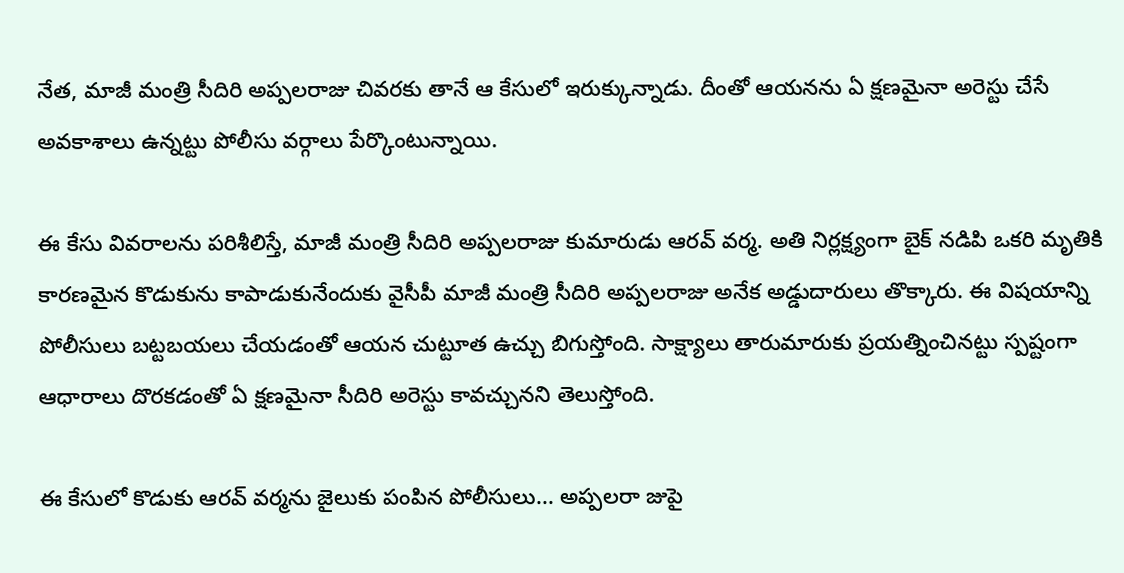నేత, మాజీ మంత్రి సీదిరి అప్పలరాజు చివరకు తానే ఆ కేసులో ఇరుక్కున్నాడు. దీంతో ఆయనను ఏ క్షణమైనా అరెస్టు చేసే అవకాశాలు ఉన్నట్టు పోలీసు వర్గాలు పేర్కొంటున్నాయి.

ఈ కేసు వివరాలను పరిశీలిస్తే, మాజీ మంత్రి సీదిరి అప్పలరాజు కుమారుడు ఆరవ్ వర్మ. అతి నిర్లక్ష్యంగా బైక్ నడిపి ఒకరి మృతికి కారణమైన కొడుకును కాపాడుకునేందుకు వైసీపీ మాజీ మంత్రి సీదిరి అప్పలరాజు అనేక అడ్డుదారులు తొక్కారు. ఈ విషయాన్ని పోలీసులు బట్టబయలు చేయడంతో ఆయన చుట్టూత ఉచ్చు బిగుస్తోంది. సాక్ష్యాలు తారుమారుకు ప్రయత్నించినట్టు స్పష్టంగా ఆధారాలు దొరకడంతో ఏ క్షణమైనా సీదిరి అరెస్టు కావచ్చునని తెలుస్తోంది.

ఈ కేసులో కొడుకు ఆరవ్ వర్మను జైలుకు పంపిన పోలీసులు... అప్పలరా జుపై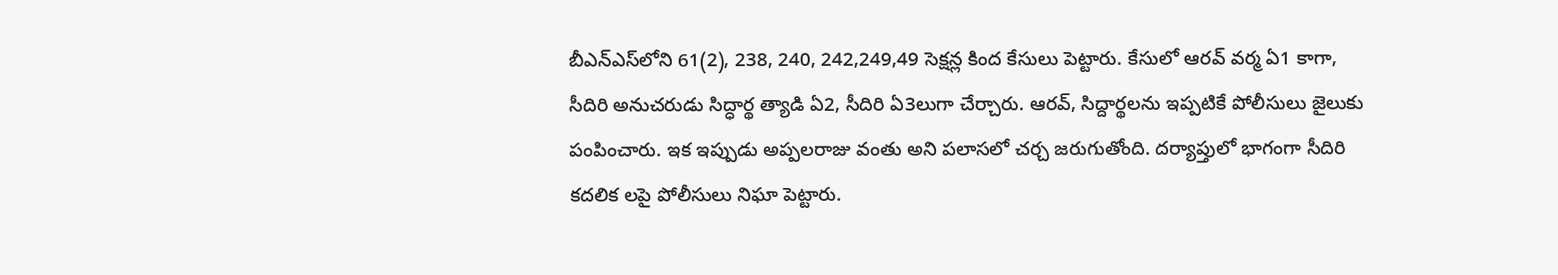బీఎన్ఎస్‌లోని 61(2), 238, 240, 242,249,49 సెక్షన్ల కింద కేసులు పెట్టారు. కేసులో ఆరవ్ వర్మ ఏ1 కాగా, సీదిరి అనుచరుడు సిద్ధార్థ త్యాడి ఏ2, సీదిరి ఏ3లుగా చేర్చారు. ఆరవ్, సిద్దార్థలను ఇప్పటికే పోలీసులు జైలుకు పంపించారు. ఇక ఇప్పుడు అప్పలరాజు వంతు అని పలాసలో చర్చ జరుగుతోంది. దర్యాప్తులో భాగంగా సీదిరి కదలిక లపై పోలీసులు నిఘా పెట్టారు.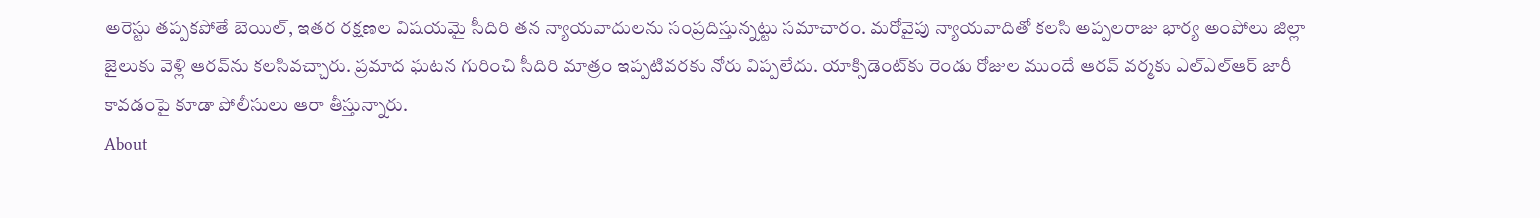అరెస్టు తప్పకపోతే బెయిల్, ఇతర రక్షణల విషయమై సీదిరి తన న్యాయవాదులను సంప్రదిస్తున్నట్టు సమాచారం. మరోవైపు న్యాయవాదితో కలసి అప్పలరాజు భార్య అంపోలు జిల్లా జైలుకు వెళ్లి ఆరవ్‌ను కలసివచ్చారు. ప్రమాద ఘటన గురించి సీదిరి మాత్రం ఇప్పటివరకు నోరు విప్పలేదు. యాక్సిడెంట్‌కు రెండు రోజుల ముందే ఆరవ్ వర్మకు ఎల్ఎల్ఆర్ జారీ కావడంపై కూడా పోలీసులు ఆరా తీస్తున్నారు.
About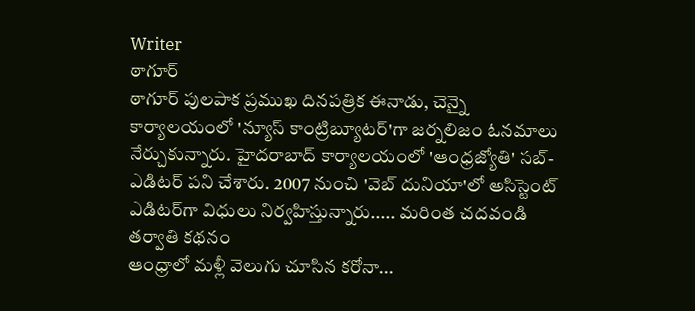Writer
ఠాగూర్
ఠాగూర్ పులపాక ప్రముఖ దినపత్రిక ఈనాడు, చెన్నై కార్యాలయంలో 'న్యూస్ కాంట్రిబ్యూటర్‌'గా జర్నలిజం ఓనమాలు నేర్చుకున్నారు. హైదరాబాద్ కార్యాలయంలో 'ఆంధ్రజ్యోతి' సబ్-ఎడిటర్ పని చేశారు. 2007 నుంచి 'వెబ్ దునియా'లో అసిస్టెంట్ ఎడిటర్‌‌గా విధులు నిర్వహిస్తున్నారు..... మరింత చదవండి
తర్వాతి కథనం
ఆంధ్రాలో మళ్లీ వెలుగు చూసిన కరోనా...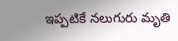ఇప్పటికే నలుగురు మృతి